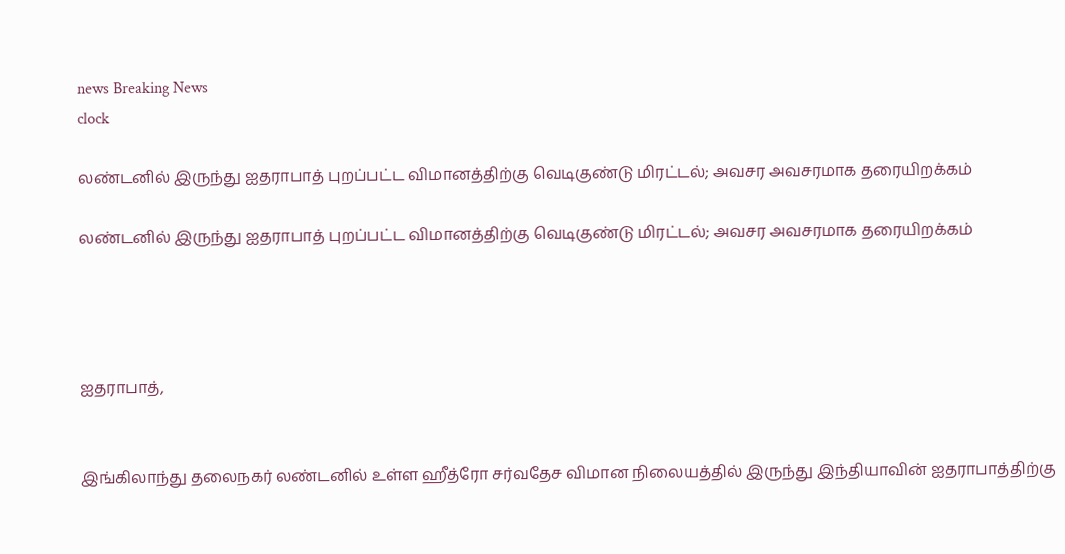news Breaking News
clock

லண்டனில் இருந்து ஐதராபாத் புறப்பட்ட விமானத்திற்கு வெடிகுண்டு மிரட்டல்; அவசர அவசரமாக தரையிறக்கம்

லண்டனில் இருந்து ஐதராபாத் புறப்பட்ட விமானத்திற்கு வெடிகுண்டு மிரட்டல்; அவசர அவசரமாக தரையிறக்கம்




ஐதராபாத்,


இங்கிலாந்து தலைநகர் லண்டனில் உள்ள ஹீத்ரோ சர்வதேச விமான நிலையத்தில் இருந்து இந்தியாவின் ஐதராபாத்திற்கு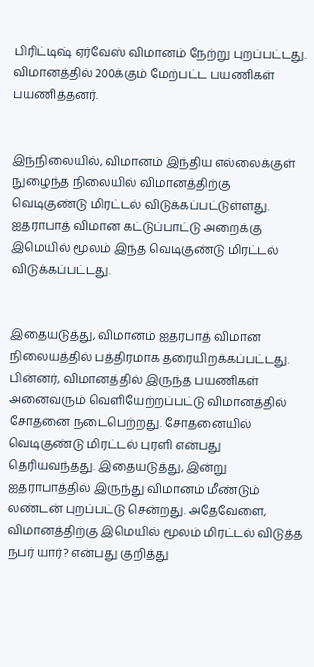பிரிட்டிஷ் ஏர்வேஸ் விமானம் நேற்று புறப்பட்டது. விமானத்தில் 200க்கும் மேற்பட்ட பயணிகள் பயணித்தனர்.


இந்நிலையில், விமானம் இந்திய எல்லைக்குள் நுழைந்த நிலையில் விமானத்திற்கு வெடிகுண்டு மிரட்டல் விடுக்கப்பட்டுள்ளது. ஐதராபாத் விமான கட்டுப்பாட்டு அறைக்கு இமெயில் மூலம் இந்த வெடிகுண்டு மிரட்டல் விடுக்கப்பட்டது.


இதையடுத்து, விமானம் ஐதரபாத் விமான நிலையத்தில் பத்திரமாக தரையிறக்கப்பட்டது. பின்னர், விமானத்தில் இருந்த பயணிகள் அனைவரும் வெளியேற்றப்பட்டு விமானத்தில் சோதனை நடைபெற்றது. சோதனையில் வெடிகுண்டு மிரட்டல் புரளி என்பது தெரியவந்தது. இதையடுத்து, இன்று ஐதராபாத்தில் இருந்து விமானம் மீண்டும் லண்டன் புறப்பட்டு சென்றது. அதேவேளை, விமானத்திற்கு இமெயில் மூலம் மிரட்டல் விடுத்த நபர் யார்? என்பது குறித்து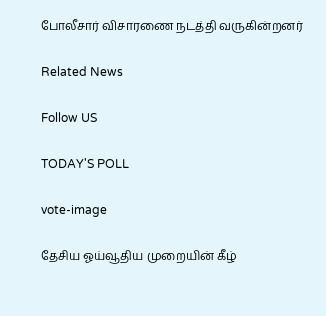போலீசார் விசாரணை நடத்தி வருகின்றனர்

Related News

Follow US

TODAY'S POLL

vote-image

தேசிய ஓய்வூதிய முறையின் கீழ்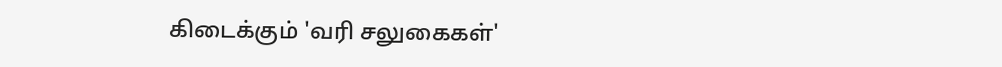கிடைக்கும் 'வரி சலுகைகள்'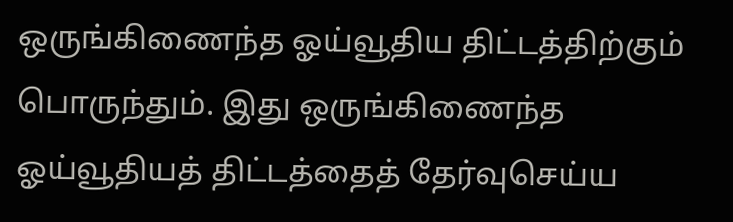ஒருங்கிணைந்த ஓய்வூதிய திட்டத்திற்கும் பொருந்தும். இது ஒருங்கிணைந்த ஓய்வூதியத் திட்டத்தைத் தேர்வுசெய்ய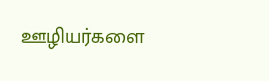ஊழியர்களை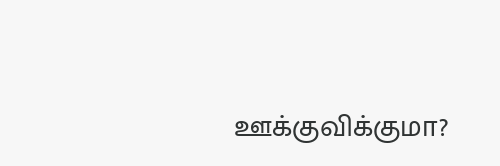ஊக்குவிக்குமா?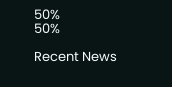50%
50%

Recent News